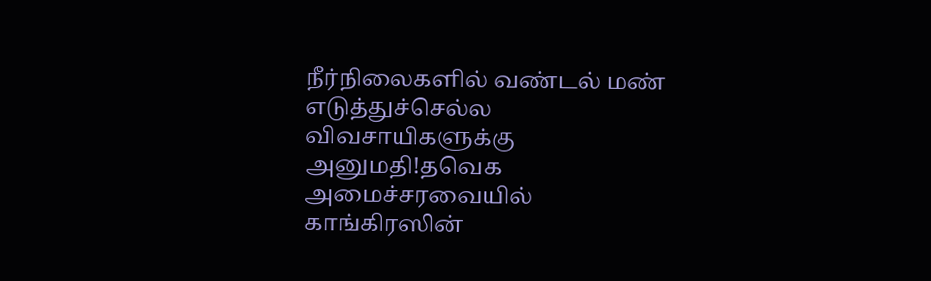நீர்நிலைகளில் வண்டல் மண் எடுத்துச்செல்ல விவசாயிகளுக்கு அனுமதி!தவெக அமைச்சரவையில் காங்கிரஸின்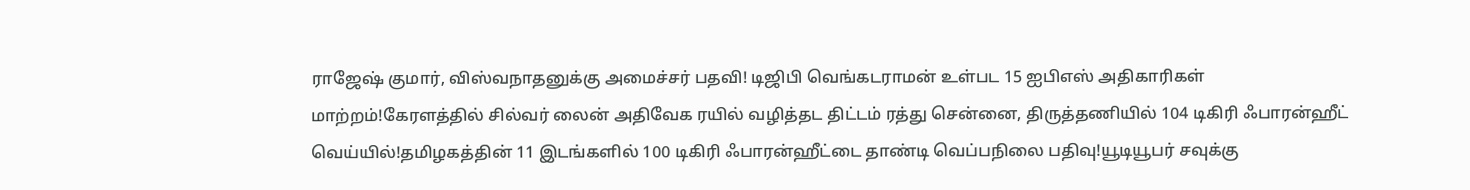ராஜேஷ் குமார், விஸ்வநாதனுக்கு அமைச்சர் பதவி! டிஜிபி வெங்கடராமன் உள்பட 15 ஐபிஎஸ் அதிகாரிகள் மாற்றம்!கேரளத்தில் சில்வர் லைன் அதிவேக ரயில் வழித்தட திட்டம் ரத்து சென்னை, திருத்தணியில் 104 டிகிரி ஃபாரன்ஹீட் வெய்யில்!தமிழகத்தின் 11 இடங்களில் 100 டிகிரி ஃபாரன்ஹீட்டை தாண்டி வெப்பநிலை பதிவு!யூடியூபர் சவுக்கு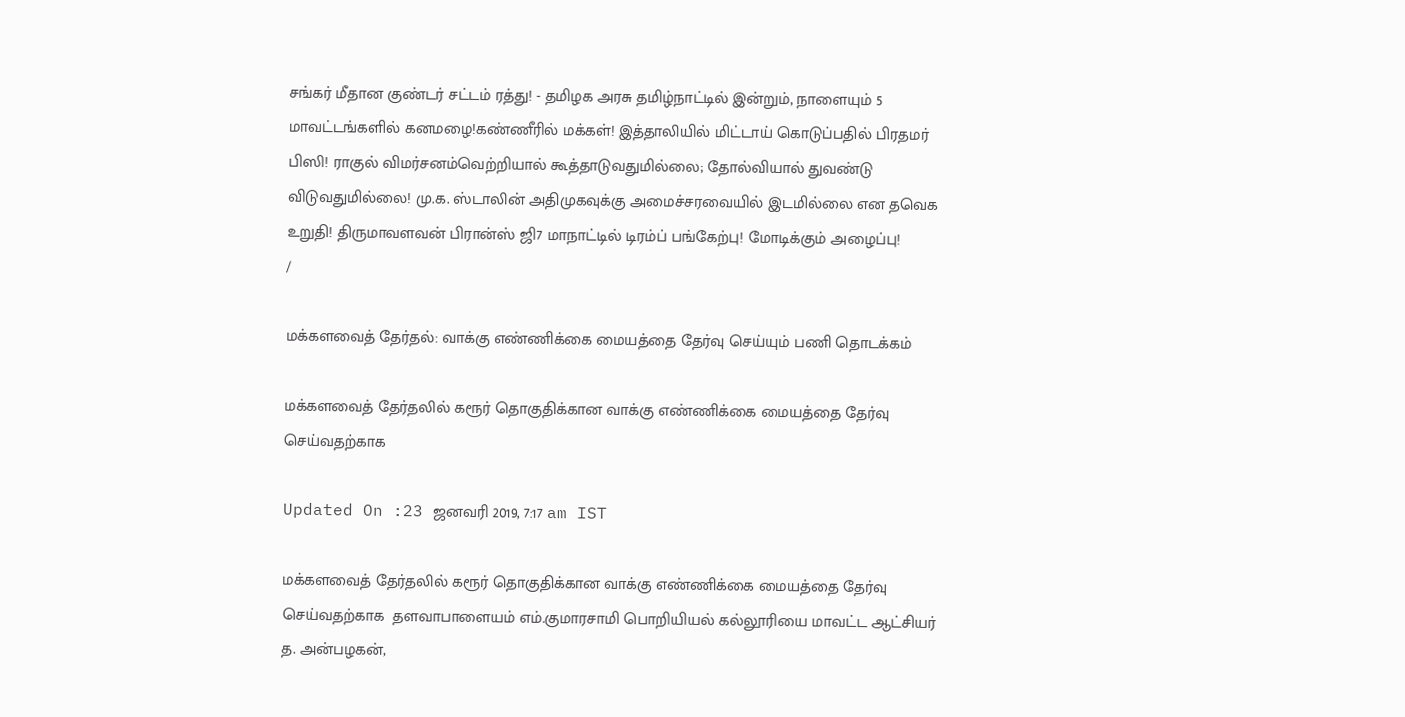சங்கர் மீதான குண்டர் சட்டம் ரத்து! - தமிழக அரசு தமிழ்நாட்டில் இன்றும், நாளையும் 5 மாவட்டங்களில் கனமழை!கண்ணீரில் மக்கள்! இத்தாலியில் மிட்டாய் கொடுப்பதில் பிரதமர் பிஸி! ராகுல் விமர்சனம்வெற்றியால் கூத்தாடுவதுமில்லை; தோல்வியால் துவண்டு விடுவதுமில்லை! மு.க. ஸ்டாலின் அதிமுகவுக்கு அமைச்சரவையில் இடமில்லை என தவெக உறுதி! திருமாவளவன் பிரான்ஸ் ஜி7 மாநாட்டில் டிரம்ப் பங்கேற்பு! மோடிக்கும் அழைப்பு!
/

மக்களவைத் தேர்தல்: வாக்கு எண்ணிக்கை மையத்தை தேர்வு செய்யும் பணி தொடக்கம்

மக்களவைத் தேர்தலில் கரூர் தொகுதிக்கான வாக்கு எண்ணிக்கை மையத்தை தேர்வு செய்வதற்காக

Updated On :23 ஜனவரி 2019, 7:17 am IST

மக்களவைத் தேர்தலில் கரூர் தொகுதிக்கான வாக்கு எண்ணிக்கை மையத்தை தேர்வு செய்வதற்காக  தளவாபாளையம் எம்.குமாரசாமி பொறியியல் கல்லூரியை மாவட்ட ஆட்சியர் த. அன்பழகன்,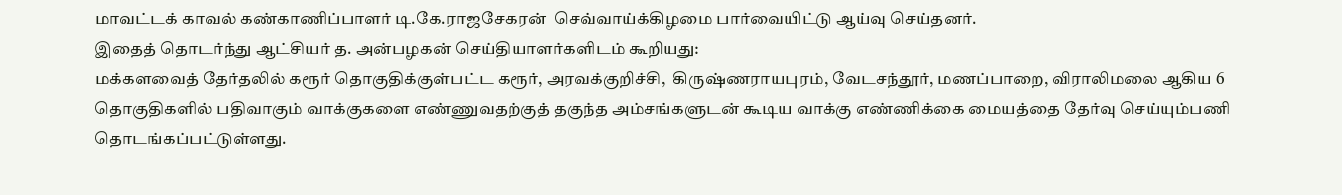மாவட்டக் காவல் கண்காணிப்பாளர் டி.கே.ராஜசேகரன்  செவ்வாய்க்கிழமை பார்வையிட்டு ஆய்வு செய்தனர்.
இதைத் தொடர்ந்து ஆட்சியர் த. அன்பழகன் செய்தியாளர்களிடம் கூறியது:
மக்களவைத் தேர்தலில் கரூர் தொகுதிக்குள்பட்ட கரூர், அரவக்குறிச்சி,  கிருஷ்ணராயபுரம், வேடசந்தூர், மணப்பாறை, விராலிமலை ஆகிய 6 தொகுதிகளில் பதிவாகும் வாக்குகளை எண்ணுவதற்குத் தகுந்த அம்சங்களுடன் கூடிய வாக்கு எண்ணிக்கை மையத்தை தேர்வு செய்யும்பணி தொடங்கப்பட்டுள்ளது.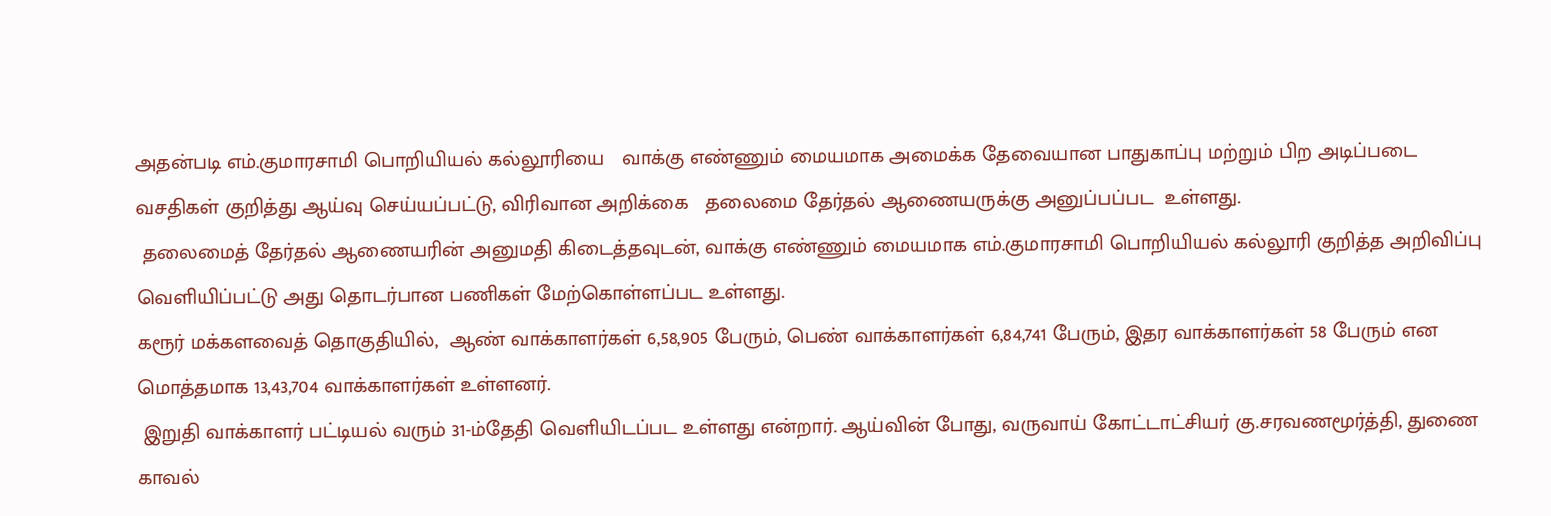அதன்படி எம்.குமாரசாமி பொறியியல் கல்லூரியை   வாக்கு எண்ணும் மையமாக அமைக்க தேவையான பாதுகாப்பு மற்றும் பிற அடிப்படை வசதிகள் குறித்து ஆய்வு செய்யப்பட்டு, விரிவான அறிக்கை   தலைமை தேர்தல் ஆணையருக்கு அனுப்பப்பட  உள்ளது.
 தலைமைத் தேர்தல் ஆணையரின் அனுமதி கிடைத்தவுடன், வாக்கு எண்ணும் மையமாக எம்.குமாரசாமி பொறியியல் கல்லூரி குறித்த அறிவிப்பு வெளியிப்பட்டு அது தொடர்பான பணிகள் மேற்கொள்ளப்பட உள்ளது.
கரூர் மக்களவைத் தொகுதியில்,  ஆண் வாக்காளர்கள் 6,58,905 பேரும், பெண் வாக்காளர்கள் 6,84,741 பேரும், இதர வாக்காளர்கள் 58 பேரும் என மொத்தமாக 13,43,704 வாக்காளர்கள் உள்ளனர்.
 இறுதி வாக்காளர் பட்டியல் வரும் 31-ம்தேதி வெளியிடப்பட உள்ளது என்றார். ஆய்வின் போது, வருவாய் கோட்டாட்சியர் கு.சரவணமூர்த்தி, துணை காவல்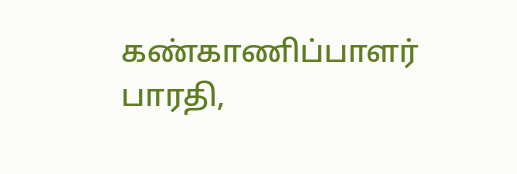கண்காணிப்பாளர் பாரதி,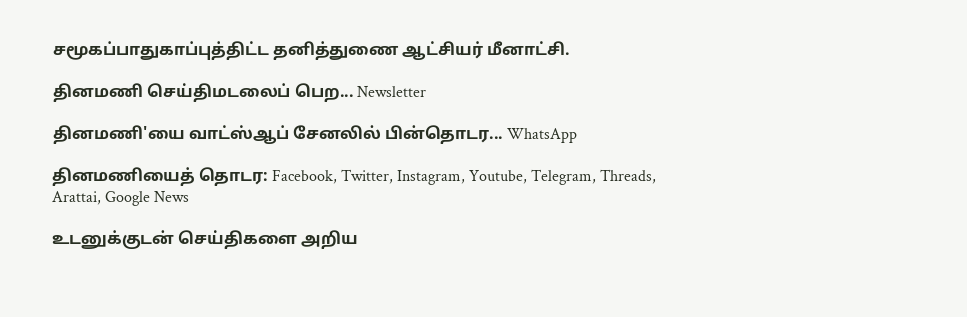சமூகப்பாதுகாப்புத்திட்ட தனித்துணை ஆட்சியர் மீனாட்சி.

தினமணி செய்திமடலைப் பெற... Newsletter

தினமணி'யை வாட்ஸ்ஆப் சேனலில் பின்தொடர... WhatsApp

தினமணியைத் தொடர: Facebook, Twitter, Instagram, Youtube, Telegram, Threads, Arattai, Google News

உடனுக்குடன் செய்திகளை அறிய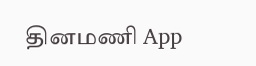தினமணி App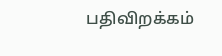பதிவிறக்கம்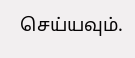செய்யவும்.